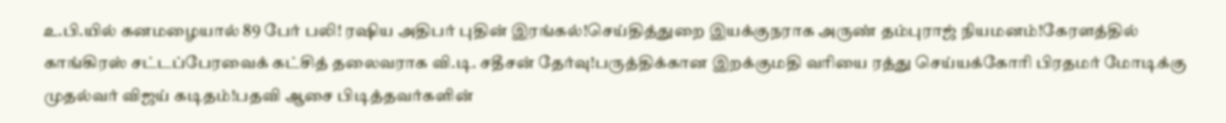உ.பி.யில் கனமழையால் 89 பேர் பலி! ரஷிய அதிபர் புதின் இரங்கல்!செய்தித்துறை இயக்குநராக அருண் தம்புராஜ் நியமனம்!கேரளத்தில் காங்கிரஸ் சட்டப்பேரவைக் கட்சித் தலைவராக வி.டி. சதீசன் தேர்வு!பருத்திக்கான இறக்குமதி வரியை ரத்து செய்யக்கோரி பிரதமர் மோடிக்கு முதல்வர் விஜய் கடிதம்!பதவி ஆசை பிடித்தவர்களின்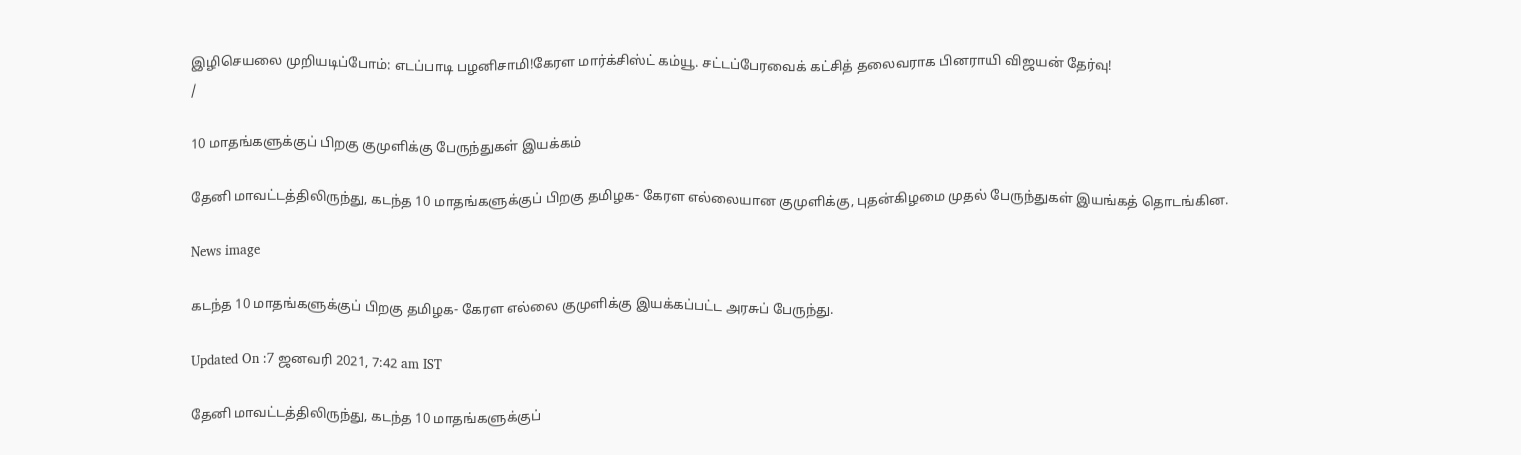இழிசெயலை முறியடிப்போம்: எடப்பாடி பழனிசாமி!கேரள மார்க்சிஸ்ட் கம்யூ. சட்டப்பேரவைக் கட்சித் தலைவராக பினராயி விஜயன் தேர்வு!
/

10 மாதங்களுக்குப் பிறகு குமுளிக்கு பேருந்துகள் இயக்கம்

தேனி மாவட்டத்திலிருந்து, கடந்த 10 மாதங்களுக்குப் பிறகு தமிழக- கேரள எல்லையான குமுளிக்கு, புதன்கிழமை முதல் பேருந்துகள் இயங்கத் தொடங்கின.

News image

கடந்த 10 மாதங்களுக்குப் பிறகு தமிழக- கேரள எல்லை குமுளிக்கு இயக்கப்பட்ட அரசுப் பேருந்து.

Updated On :7 ஜனவரி 2021, 7:42 am IST

தேனி மாவட்டத்திலிருந்து, கடந்த 10 மாதங்களுக்குப்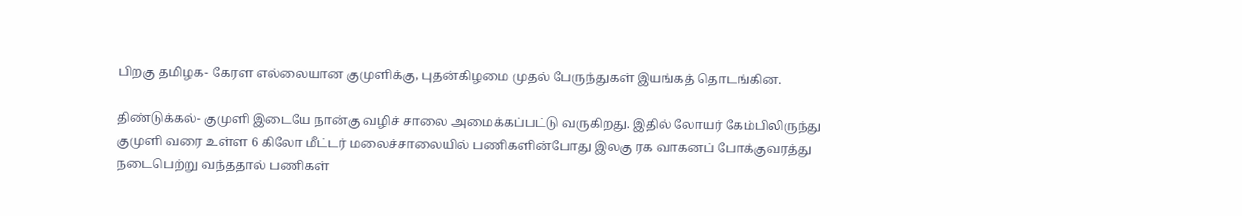பிறகு தமிழக- கேரள எல்லையான குமுளிக்கு, புதன்கிழமை முதல் பேருந்துகள் இயங்கத் தொடங்கின.

திண்டுக்கல்- குமுளி இடையே நான்கு வழிச் சாலை அமைக்கப்பட்டு வருகிறது. இதில் லோயர் கேம்பிலிருந்து குமுளி வரை உள்ள 6 கிலோ மீட்டர் மலைச்சாலையில் பணிகளின்போது இலகு ரக வாகனப் போக்குவரத்து நடைபெற்று வந்ததால் பணிகள்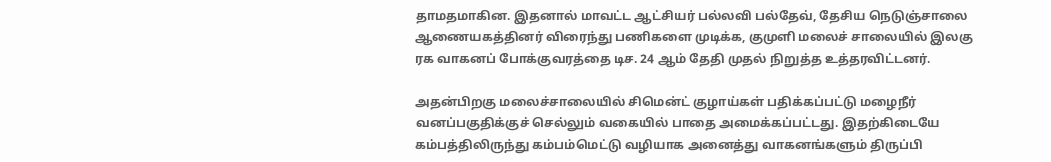தாமதமாகின. இதனால் மாவட்ட ஆட்சியர் பல்லவி பல்தேவ், தேசிய நெடுஞ்சாலை ஆணையகத்தினர் விரைந்து பணிகளை முடிக்க, குமுளி மலைச் சாலையில் இலகு ரக வாகனப் போக்குவரத்தை டிச. 24 ஆம் தேதி முதல் நிறுத்த உத்தரவிட்டனர்.

அதன்பிறகு மலைச்சாலையில் சிமென்ட் குழாய்கள் பதிக்கப்பட்டு மழைநீர் வனப்பகுதிக்குச் செல்லும் வகையில் பாதை அமைக்கப்பட்டது. இதற்கிடையே கம்பத்திலிருந்து கம்பம்மெட்டு வழியாக அனைத்து வாகனங்களும் திருப்பி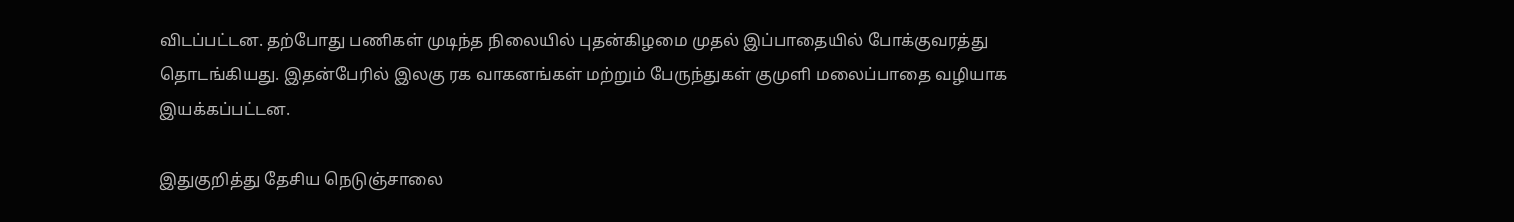விடப்பட்டன. தற்போது பணிகள் முடிந்த நிலையில் புதன்கிழமை முதல் இப்பாதையில் போக்குவரத்து தொடங்கியது. இதன்பேரில் இலகு ரக வாகனங்கள் மற்றும் பேருந்துகள் குமுளி மலைப்பாதை வழியாக இயக்கப்பட்டன.

இதுகுறித்து தேசிய நெடுஞ்சாலை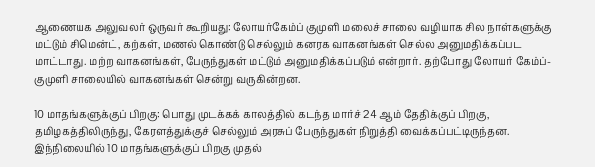ஆணையக அலுவலர் ஒருவர் கூறியது: லோயர்கேம்ப் குமுளி மலைச் சாலை வழியாக சில நாள்களுக்கு மட்டும் சிமென்ட், கற்கள், மணல் கொண்டு செல்லும் கனரக வாகனங்கள் செல்ல அனுமதிக்கப்பட மாட்டாது. மற்ற வாகனங்கள், பேருந்துகள் மட்டும் அனுமதிக்கப்படும் என்றார். தற்போது லோயர் கேம்ப்- குமுளி சாலையில் வாகனங்கள் சென்று வருகின்றன.

10 மாதங்களுக்குப் பிறகு: பொது முடக்கக் காலத்தில் கடந்த மார்ச் 24 ஆம் தேதிக்குப் பிறகு, தமிழகத்திலிருந்து, கேரளத்துக்குச் செல்லும் அரசுப் பேருந்துகள் நிறுத்தி வைக்கப்பட்டிருந்தன. இந்நிலையில் 10 மாதங்களுக்குப் பிறகு முதல்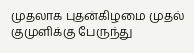முதலாக புதன்கிழமை முதல் குமுளிக்கு பேருந்து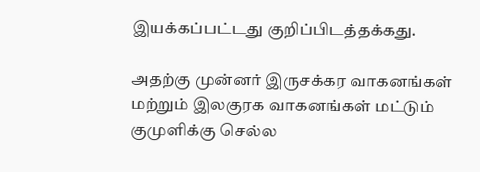இயக்கப்பட்டது குறிப்பிடத்தக்கது.

அதற்கு முன்னர் இருசக்கர வாகனங்கள் மற்றும் இலகுரக வாகனங்கள் மட்டும் குமுளிக்கு செல்ல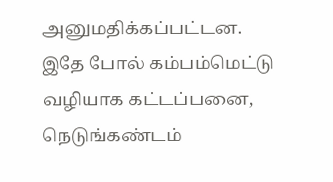அனுமதிக்கப்பட்டன. இதே போல் கம்பம்மெட்டு வழியாக கட்டப்பனை, நெடுங்கண்டம்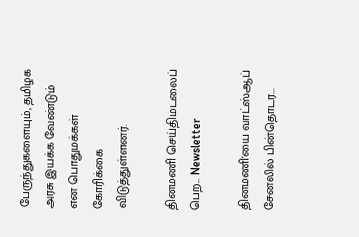பேருந்துகளையும், தமிழக அரசு இயக்க வேண்டும் என பொதுமக்கள் கோரிக்கை விடுத்துள்ளனர்.

தினமணி செய்திமடலைப் பெற... Newsletter

தினமணி'யை வாட்ஸ்ஆப் சேனலில் பின்தொடர...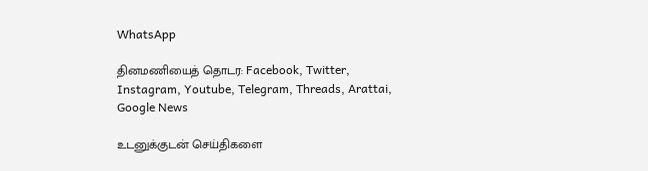WhatsApp

தினமணியைத் தொடர: Facebook, Twitter, Instagram, Youtube, Telegram, Threads, Arattai, Google News

உடனுக்குடன் செய்திகளை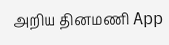அறிய தினமணி App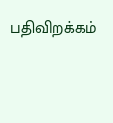பதிவிறக்கம்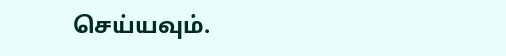செய்யவும்.